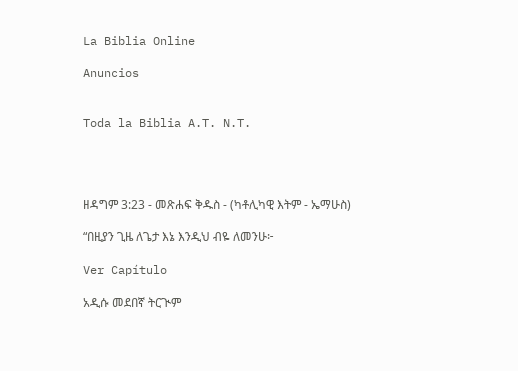La Biblia Online

Anuncios


Toda la Biblia A.T. N.T.




ዘዳግም 3:23 - መጽሐፍ ቅዱስ - (ካቶሊካዊ እትም - ኤማሁስ)

“በዚያን ጊዜ ለጌታ እኔ እንዲህ ብዬ ለመንሁ፦

Ver Capítulo

አዲሱ መደበኛ ትርጒም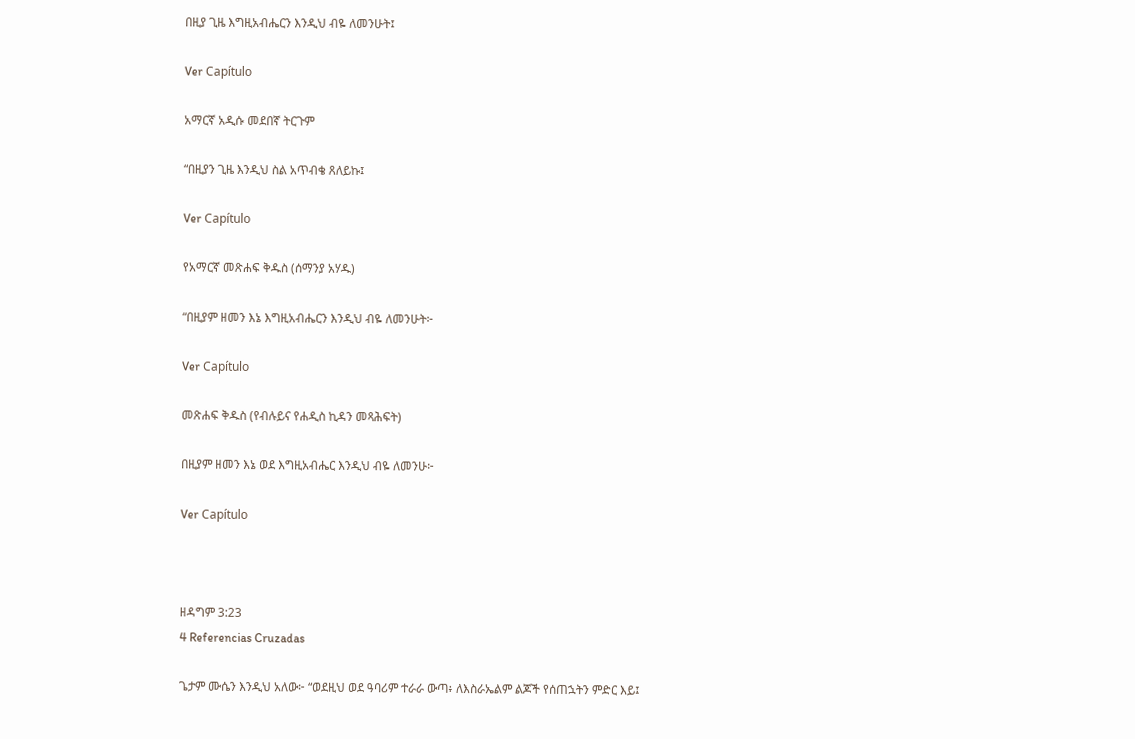በዚያ ጊዜ እግዚአብሔርን እንዲህ ብዬ ለመንሁት፤

Ver Capítulo

አማርኛ አዲሱ መደበኛ ትርጉም

“በዚያን ጊዜ እንዲህ ስል አጥብቄ ጸለይኩ፤

Ver Capítulo

የአማርኛ መጽሐፍ ቅዱስ (ሰማንያ አሃዱ)

“በዚያም ዘመን እኔ እግዚአብሔርን እንዲህ ብዬ ለመንሁት፦

Ver Capítulo

መጽሐፍ ቅዱስ (የብሉይና የሐዲስ ኪዳን መጻሕፍት)

በዚያም ዘመን እኔ ወደ እግዚአብሔር እንዲህ ብዬ ለመንሁ፦

Ver Capítulo



ዘዳግም 3:23
4 Referencias Cruzadas

ጌታም ሙሴን እንዲህ አለው፦ “ወደዚህ ወደ ዓባሪም ተራራ ውጣ፥ ለእስራኤልም ልጆች የሰጠኋትን ምድር እይ፤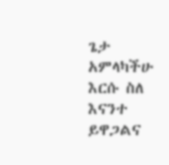ጌታ አምላካችሁ እርሱ ስለ እናንተ ይዋጋልና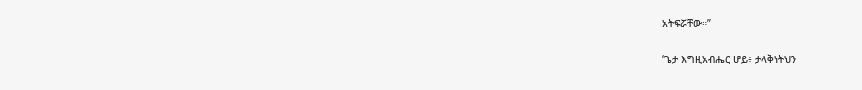አትፍሯቸው።”


‘ጌታ እግዚአብሔር ሆይ፥ ታላቅነትህን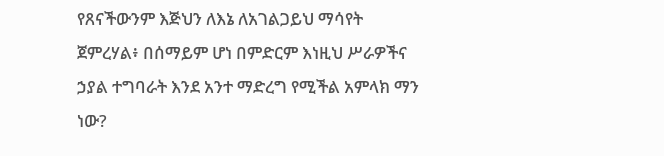የጸናችውንም እጅህን ለእኔ ለአገልጋይህ ማሳየት ጀምረሃል፥ በሰማይም ሆነ በምድርም እነዚህ ሥራዎችና ኃያል ተግባራት እንደ አንተ ማድረግ የሚችል አምላክ ማን ነው?